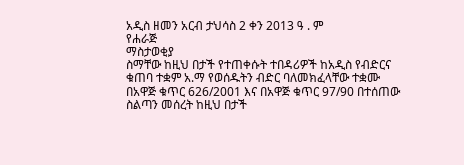አዲስ ዘመን አርብ ታህሳስ 2 ቀን 2013 ዓ . ም
የሐራጅ
ማስታወቂያ
ስማቸው ከዚህ በታች የተጠቀሱት ተበዳሪዎች ከአዲስ የብድርና ቁጠባ ተቋም አ.ማ የወሰዱትን ብድር ባለመክፈላቸው ተቋሙ በአዋጅ ቁጥር 626/2001 እና በአዋጅ ቁጥር 97/90 በተሰጠው ስልጣን መሰረት ከዚህ በታች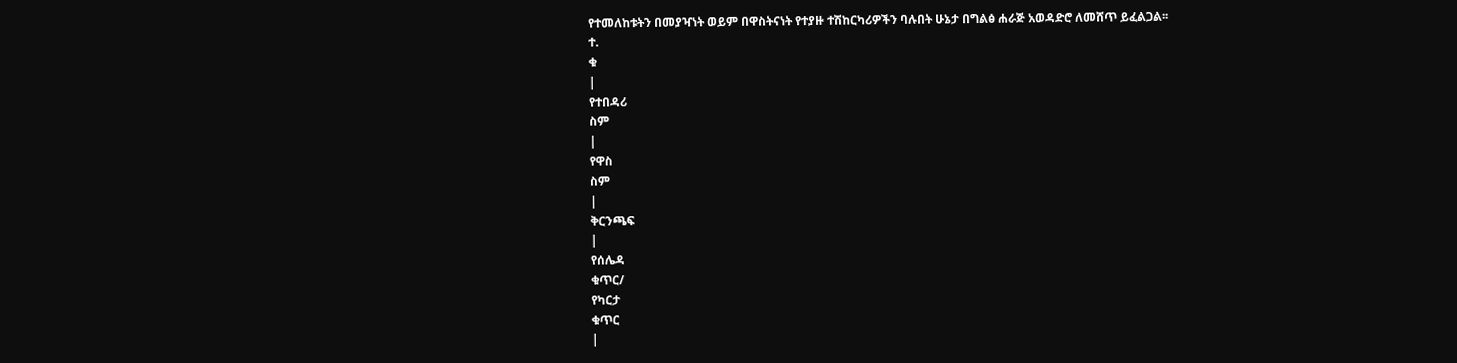የተመለከቱትን በመያዣነት ወይም በዋስትናነት የተያዙ ተሽከርካሪዎችን ባሉበት ሁኔታ በግልፅ ሐራጅ አወዳድሮ ለመሸጥ ይፈልጋል፡፡
ተ.
ቁ
|
የተበዳሪ
ስም
|
የዋስ
ስም
|
ቅርንጫፍ
|
የሰሌዳ
ቁጥር/
የካርታ
ቁጥር
|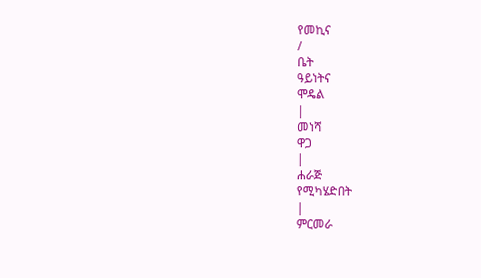የመኪና
/
ቤት
ዓይነትና
ሞዴል
|
መነሻ
ዋጋ
|
ሐራጅ
የሚካሄድበት
|
ምርመራ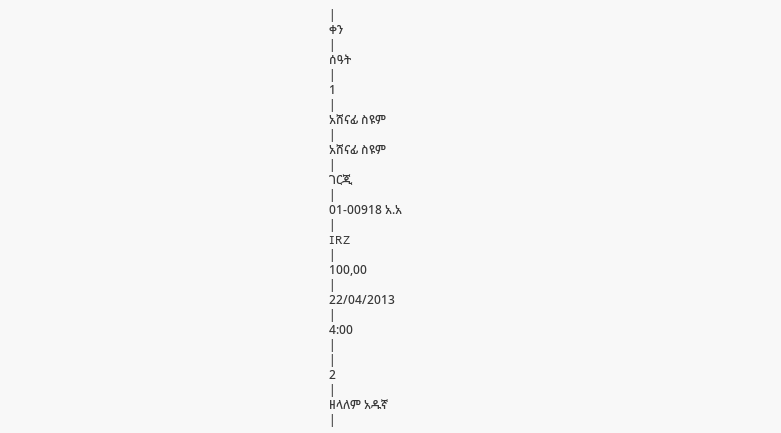|
ቀን
|
ሰዓት
|
1
|
አሸናፊ ስዩም
|
አሸናፊ ስዩም
|
ገርጂ
|
01-00918 አ.አ
|
IRZ
|
100,00
|
22/04/2013
|
4:00
|
|
2
|
ዘላለም አዱኛ
|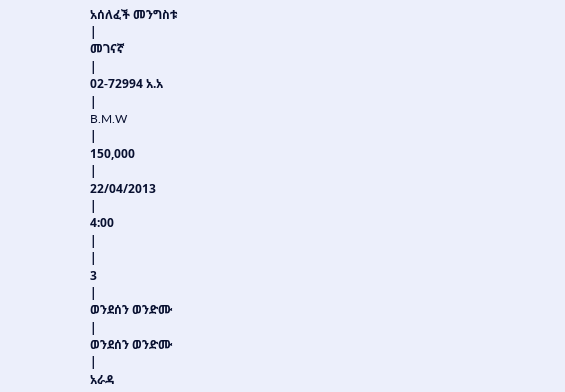አሰለፈች መንግስቱ
|
መገናኛ
|
02-72994 አ.አ
|
B.M.W
|
150,000
|
22/04/2013
|
4:00
|
|
3
|
ወንደሰን ወንድሙ
|
ወንደሰን ወንድሙ
|
አራዳ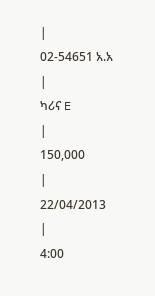|
02-54651 አ.አ
|
ካሪና E
|
150,000
|
22/04/2013
|
4:00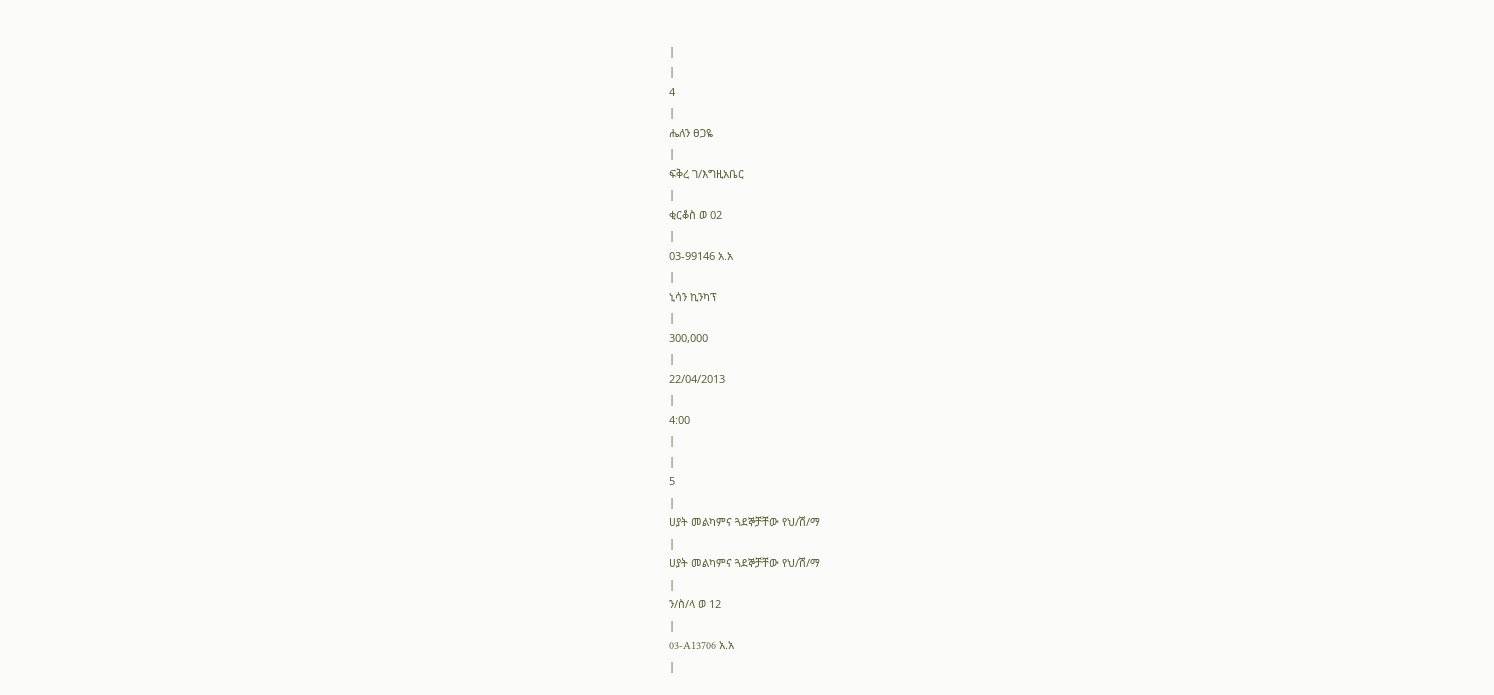|
|
4
|
ሔለን ፀጋዬ
|
ፍቅረ ገ/እግዚአቤር
|
ቂርቆስ ወ 02
|
03-99146 አ.አ
|
ኒሳን ኪንካፕ
|
300,000
|
22/04/2013
|
4:00
|
|
5
|
ሀያት መልካምና ጓደኞቻቸው የህ/ሽ/ማ
|
ሀያት መልካምና ጓደኞቻቸው የህ/ሽ/ማ
|
ን/ስ/ላ ወ 12
|
03-A13706 አ.አ
|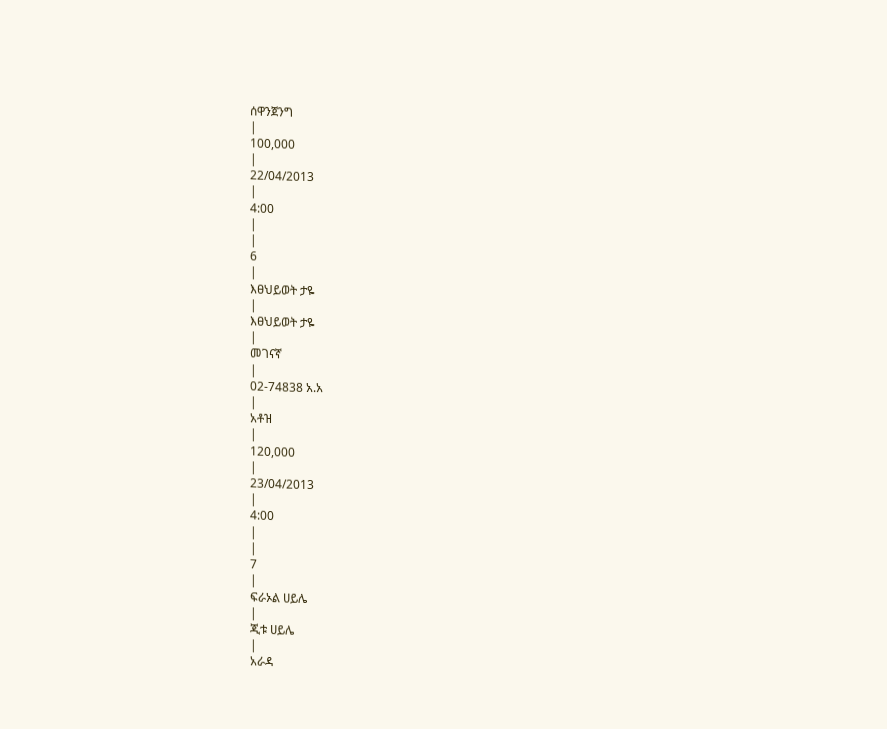ሰዋንጀንግ
|
100,000
|
22/04/2013
|
4:00
|
|
6
|
እፀህይወት ታዬ
|
እፀህይወት ታዬ
|
መገናኛ
|
02-74838 አ.አ
|
አቶዝ
|
120,000
|
23/04/2013
|
4:00
|
|
7
|
ፍራኦል ሀይሌ
|
ጂቱ ሀይሌ
|
አራዳ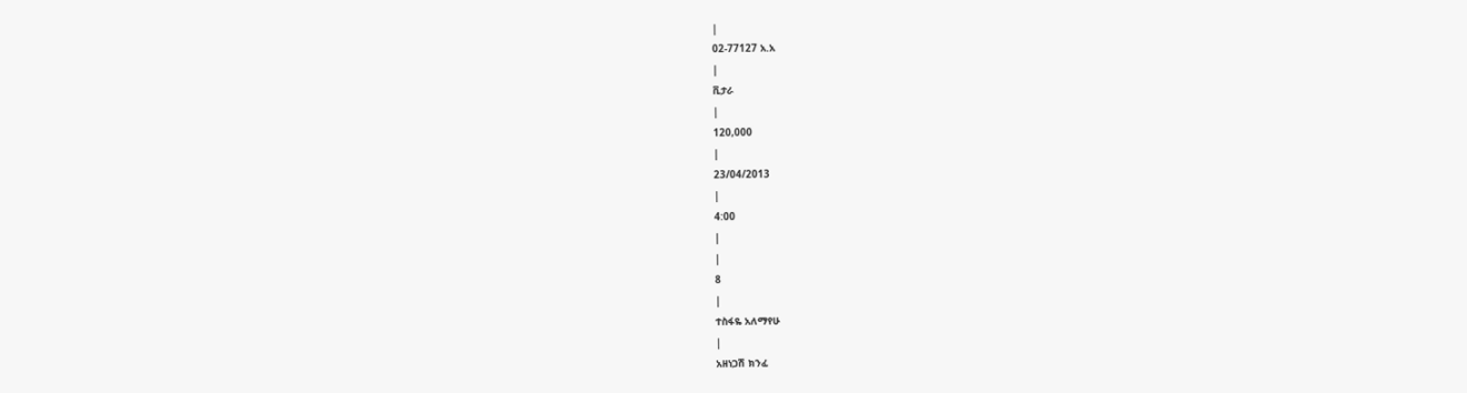|
02-77127 አ.አ
|
ቪታራ
|
120,000
|
23/04/2013
|
4:00
|
|
8
|
ተስፋዬ አለማየሁ
|
አዘነጋሽ ክንፈ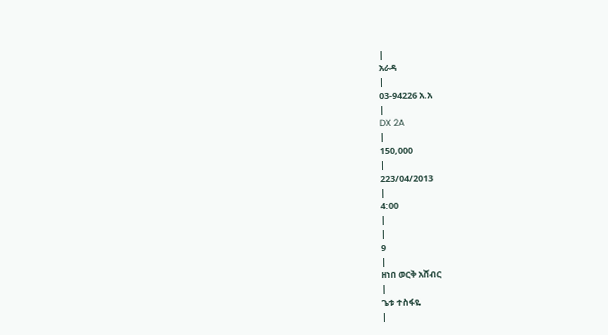|
አራዳ
|
03-94226 አ.አ
|
DX 2A
|
150,000
|
223/04/2013
|
4:00
|
|
9
|
ዘነበ ወርቅ አሸብር
|
ጌቱ ተስፋዬ
|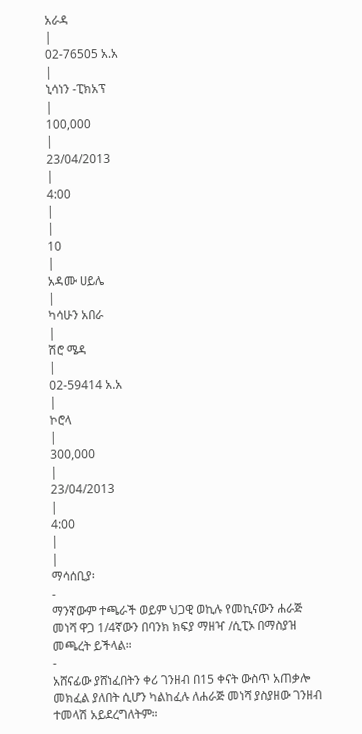አራዳ
|
02-76505 አ.አ
|
ኒሳነን -ፒክአፕ
|
100,000
|
23/04/2013
|
4:00
|
|
10
|
አዳሙ ሀይሌ
|
ካሳሁን አበራ
|
ሽሮ ሜዳ
|
02-59414 አ.አ
|
ኮሮላ
|
300,000
|
23/04/2013
|
4:00
|
|
ማሳሰቢያ፡
-
ማንኛውም ተጫራች ወይም ህጋዊ ወኪሉ የመኪናውን ሐራጅ መነሻ ዋጋ 1/4ኛውን በባንክ ክፍያ ማዘዣ /ሲፒኦ በማስያዝ መጫረት ይችላል።
-
አሸናፊው ያሸነፈበትን ቀሪ ገንዘብ በ15 ቀናት ውስጥ አጠቃሎ መክፈል ያለበት ሲሆን ካልከፈሉ ለሐራጅ መነሻ ያስያዘው ገንዘብ ተመላሽ አይደረግለትም።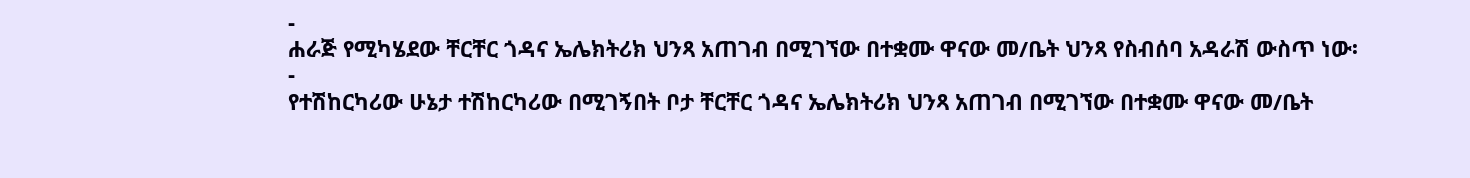-
ሐራጅ የሚካሄደው ቸርቸር ጎዳና ኤሌክትሪክ ህንጻ አጠገብ በሚገኘው በተቋሙ ዋናው መ/ቤት ህንጻ የስብሰባ አዳራሽ ውስጥ ነው፡
-
የተሽከርካሪው ሁኔታ ተሽከርካሪው በሚገኝበት ቦታ ቸርቸር ጎዳና ኤሌክትሪክ ህንጻ አጠገብ በሚገኘው በተቋሙ ዋናው መ/ቤት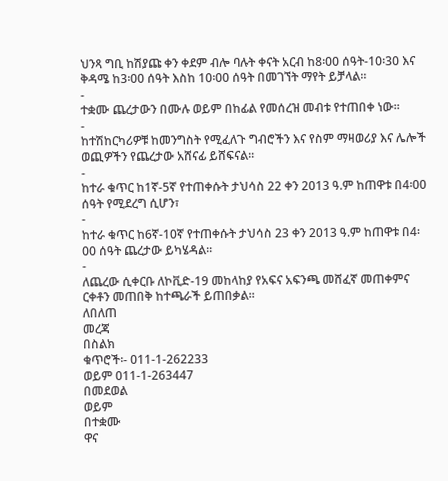ህንጻ ግቢ ከሽያጩ ቀን ቀደም ብሎ ባሉት ቀናት አርብ ከ8፡00 ሰዓት-10፡30 እና ቅዳሜ ከ3፡00 ሰዓት እስከ 10፡00 ሰዓት በመገኘት ማየት ይቻላል።
-
ተቋሙ ጨረታውን በሙሉ ወይም በከፊል የመሰረዝ መብቱ የተጠበቀ ነው፡፡
-
ከተሽከርካሪዎቹ ከመንግስት የሚፈለጉ ግብሮችን እና የስም ማዛወሪያ እና ሌሎች ወጪዎችን የጨረታው አሸናፊ ይሸፍናል፡፡
-
ከተራ ቁጥር ከ1ኛ-5ኛ የተጠቀሱት ታህሳስ 22 ቀን 2013 ዓ.ም ከጠዋቱ በ4፡00 ሰዓት የሚደረግ ሲሆን፣
-
ከተራ ቁጥር ከ6ኛ-10ኛ የተጠቀሱት ታህሳስ 23 ቀን 2013 ዓ.ም ከጠዋቱ በ4፡00 ሰዓት ጨረታው ይካሄዳል።
-
ለጨረው ሲቀርቡ ለኮቪድ-19 መከላከያ የአፍና አፍንጫ መሸፈኛ መጠቀምና ርቀቶን መጠበቅ ከተጫራች ይጠበቃል።
ለበለጠ
መረጃ
በስልክ
ቁጥሮች፡- 011-1-262233
ወይም 011-1-263447
በመደወል
ወይም
በተቋሙ
ዋና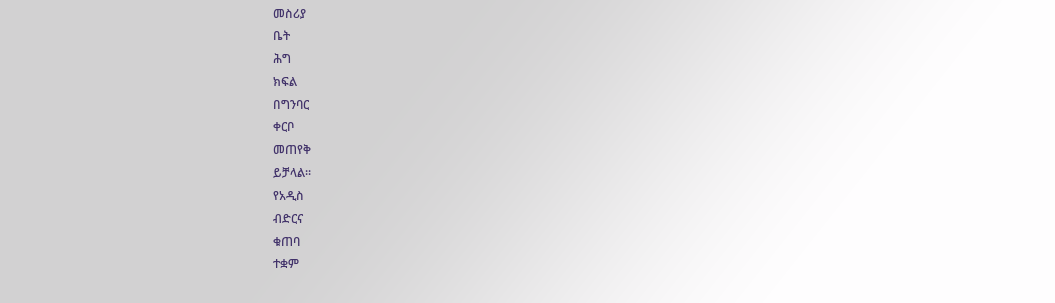መስሪያ
ቤት
ሕግ
ክፍል
በግንባር
ቀርቦ
መጠየቅ
ይቻላል፡፡
የአዲስ
ብድርና
ቁጠባ
ተቋም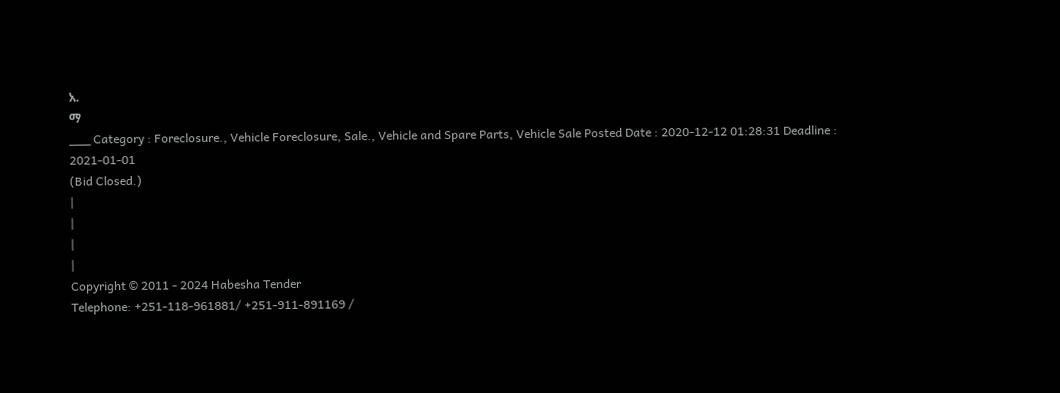አ.
ማ
___ Category : Foreclosure., Vehicle Foreclosure, Sale., Vehicle and Spare Parts, Vehicle Sale Posted Date : 2020-12-12 01:28:31 Deadline : 2021-01-01
(Bid Closed.)
|
|
|
|
Copyright © 2011 - 2024 Habesha Tender
Telephone: +251-118-961881/ +251-911-891169 /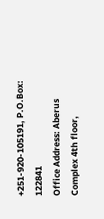+251-920-105191, P.O.Box: 122841
Office Address: Aberus Complex 4th floor,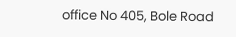office No 405, Bole Road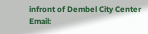infront of Dembel City Center
Email: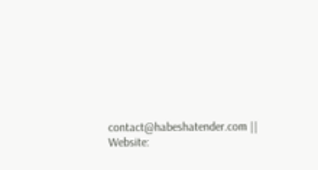contact@habeshatender.com || Website: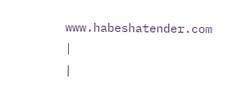www.habeshatender.com
|
|